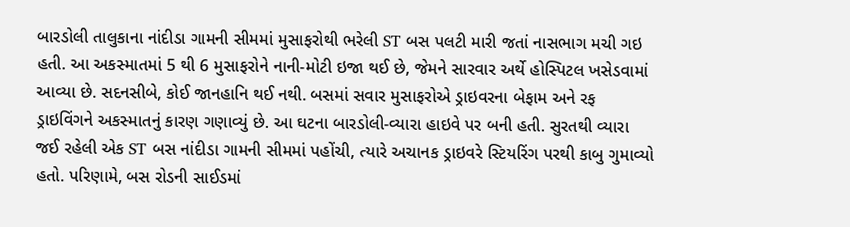બારડોલી તાલુકાના નાંદીડા ગામની સીમમાં મુસાફરોથી ભરેલી ST બસ પલટી મારી જતાં નાસભાગ મચી ગઇ હતી. આ અકસ્માતમાં 5 થી 6 મુસાફરોને નાની-મોટી ઇજા થઈ છે, જેમને સારવાર અર્થે હોસ્પિટલ ખસેડવામાં આવ્યા છે. સદનસીબે, કોઈ જાનહાનિ થઈ નથી. બસમાં સવાર મુસાફરોએ ડ્રાઇવરના બેફામ અને રફ ડ્રાઇવિંગને અકસ્માતનું કારણ ગણાવ્યું છે. આ ઘટના બારડોલી-વ્યારા હાઇવે પર બની હતી. સુરતથી વ્યારા જઈ રહેલી એક ST બસ નાંદીડા ગામની સીમમાં પહોંચી, ત્યારે અચાનક ડ્રાઇવરે સ્ટિયરિંગ પરથી કાબુ ગુમાવ્યો હતો. પરિણામે, બસ રોડની સાઈડમાં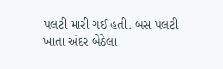પલટી મારી ગઈ હતી. બસ પલટી ખાતા અંદર બેઠેલા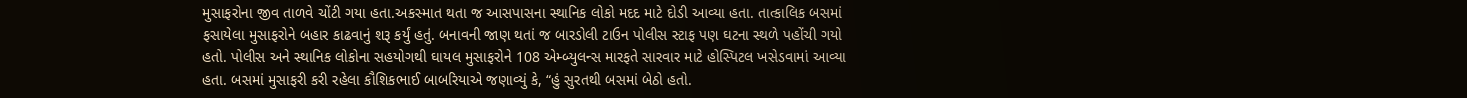મુસાફરોના જીવ તાળવે ચોંટી ગયા હતા.અકસ્માત થતા જ આસપાસના સ્થાનિક લોકો મદદ માટે દોડી આવ્યા હતા. તાત્કાલિક બસમાં ફસાયેલા મુસાફરોને બહાર કાઢવાનું શરૂ કર્યું હતું. બનાવની જાણ થતાં જ બારડોલી ટાઉન પોલીસ સ્ટાફ પણ ઘટના સ્થળે પહોંચી ગયો હતો. પોલીસ અને સ્થાનિક લોકોના સહયોગથી ઘાયલ મુસાફરોને 108 એમ્બ્યુલન્સ મારફતે સારવાર માટે હોસ્પિટલ ખસેડવામાં આવ્યા હતા. બસમાં મુસાફરી કરી રહેલા કૌશિકભાઈ બાબરિયાએ જણાવ્યું કે, “હું સુરતથી બસમાં બેઠો હતો.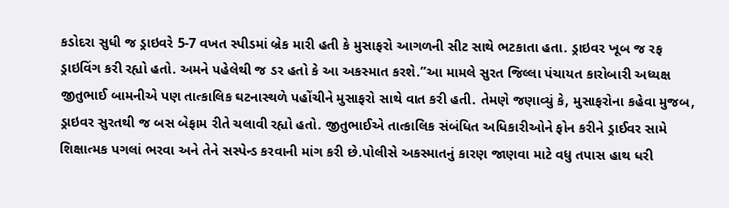કડોદરા સુધી જ ડ્રાઇવરે 5-7 વખત સ્પીડમાં બ્રેક મારી હતી કે મુસાફરો આગળની સીટ સાથે ભટકાતા હતા. ડ્રાઇવર ખૂબ જ રફ ડ્રાઇવિંગ કરી રહ્યો હતો. અમને પહેલેથી જ ડર હતો કે આ અકસ્માત કરશે.”આ મામલે સુરત જિલ્લા પંચાયત કારોબારી અધ્યક્ષ જીતુભાઈ બામનીએ પણ તાત્કાલિક ઘટનાસ્થળે પહોંચીને મુસાફરો સાથે વાત કરી હતી. તેમણે જણાવ્યું કે, મુસાફરોના કહેવા મુજબ, ડ્રાઇવર સુરતથી જ બસ બેફામ રીતે ચલાવી રહ્યો હતો. જીતુભાઈએ તાત્કાલિક સંબંધિત અધિકારીઓને ફોન કરીને ડ્રાઈવર સામે શિક્ષાત્મક પગલાં ભરવા અને તેને સસ્પેન્ડ કરવાની માંગ કરી છે.પોલીસે અકસ્માતનું કારણ જાણવા માટે વધુ તપાસ હાથ ધરી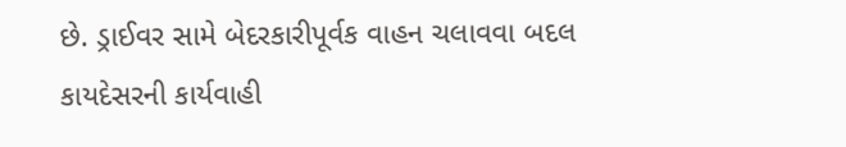છે. ડ્રાઈવર સામે બેદરકારીપૂર્વક વાહન ચલાવવા બદલ કાયદેસરની કાર્યવાહી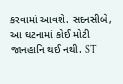કરવામાં આવશે. સદનસીબે, આ ઘટનામાં કોઈ મોટી જાનહાનિ થઈ નથી. ST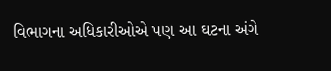વિભાગના અધિકારીઓએ પણ આ ઘટના અંગે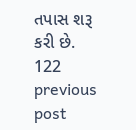તપાસ શરૂ કરી છે.
122
previous post